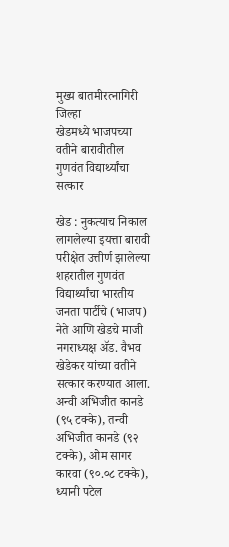मुख्य बातमीरत्नागिरी जिल्हा
खेडमध्ये भाजपच्या वतीने बारावीतील गुणवंत विद्यार्थ्यांचा सत्कार

खेड : नुकत्याच निकाल लागलेल्या इयत्ता बारावी परीक्षेत उत्तीर्ण झालेल्या शहरातील गुणवंत विद्यार्थ्यांचा भारतीय जनता पार्टीचे (भाजप) नेते आणि खेडचे माजी नगराध्यक्ष ॲड. वैभव खेडेकर यांच्या वतीने सत्कार करण्यात आला.
अन्वी अभिजीत कानडे (९५ टक्के), तन्वी अभिजीत कानडे (९२ टक्के), ओम सागर कारवा (९०.०८ टक्के), ध्यानी पटेल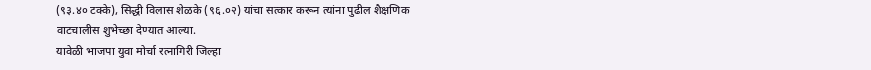(९३.४० टक्के), सिद्धी विलास शेळके (९६.०२) यांचा सत्कार करून त्यांना पुढील शैक्षणिक वाटचालीस शुभेच्छा देण्यात आल्या.
यावेळी भाजपा युवा मोर्चा रत्नागिरी जिल्हा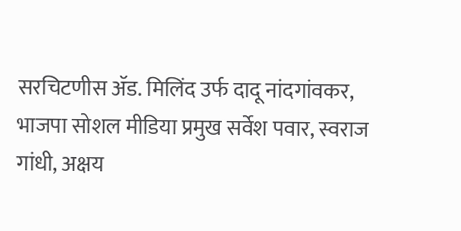सरचिटणीस ॲड. मिलिंद उर्फ दादू नांदगांवकर, भाजपा सोशल मीडिया प्रमुख सर्वेश पवार, स्वराज गांधी, अक्षय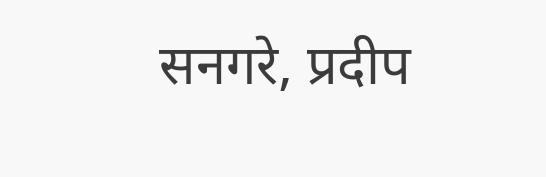सनगरे, प्रदीप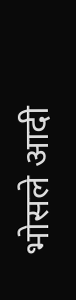भोसले आदी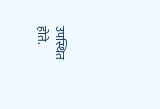उपस्थित होते.